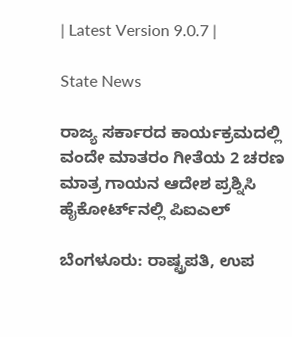| Latest Version 9.0.7 |

State News

ರಾಜ್ಯ ಸರ್ಕಾರದ ಕಾರ್ಯಕ್ರಮದಲ್ಲಿ ವಂದೇ ಮಾತರಂ ಗೀತೆಯ 2 ಚರಣ ಮಾತ್ರ ಗಾಯನ ಆದೇಶ ಪ್ರಶ್ನಿಸಿ ಹೈಕೋರ್ಟ್‌ನಲ್ಲಿ ಪಿಐಎಲ್‌

ಬೆಂಗಳೂರು: ರಾಷ್ಟ್ರಪತಿ, ಉಪ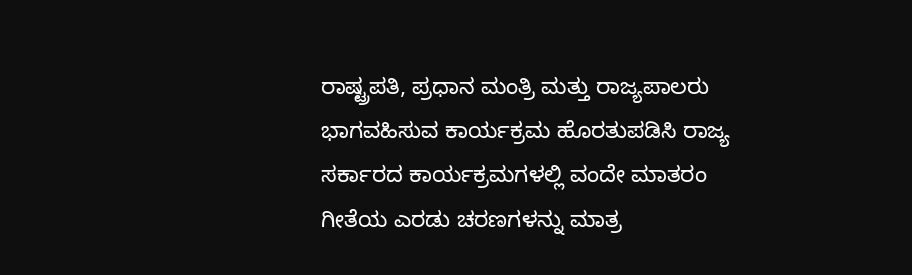ರಾಷ್ಟ್ರಪತಿ, ಪ್ರಧಾನ ಮಂತ್ರಿ ಮತ್ತು ರಾಜ್ಯಪಾಲರು ಭಾಗವಹಿಸುವ ಕಾರ್ಯಕ್ರಮ ಹೊರತುಪಡಿಸಿ ರಾಜ್ಯ ಸರ್ಕಾರದ ಕಾರ್ಯಕ್ರಮಗಳಲ್ಲಿ ವಂದೇ ಮಾತರಂ ಗೀತೆಯ ಎರಡು ಚರಣಗಳನ್ನು ಮಾತ್ರ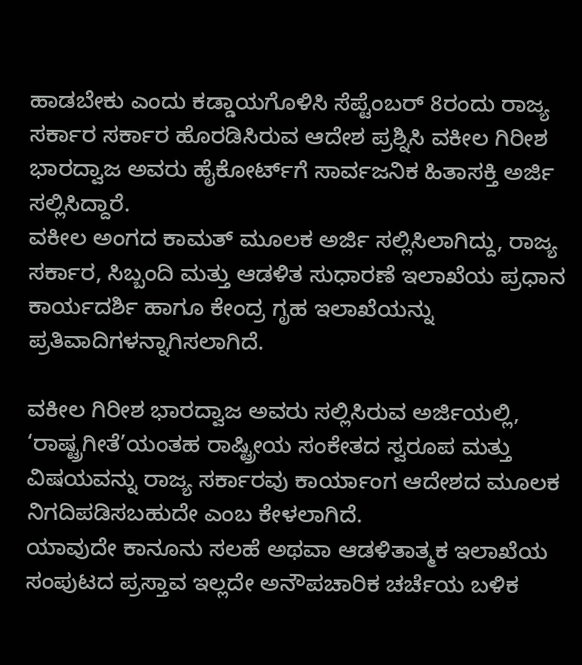ಹಾಡಬೇಕು ಎಂದು ಕಡ್ಡಾಯಗೊಳಿಸಿ ಸೆಪ್ಟೆಂಬರ್‌ 8ರಂದು ರಾಜ್ಯ ಸರ್ಕಾರ ಸರ್ಕಾರ ಹೊರಡಿಸಿರುವ ಆದೇಶ ಪ್ರಶ್ನಿಸಿ ವಕೀಲ ಗಿರೀಶ ಭಾರದ್ವಾಜ ಅವರು ಹೈಕೋರ್ಟ್‌ಗೆ ಸಾರ್ವಜನಿಕ ಹಿತಾಸಕ್ತಿ ಅರ್ಜಿ ಸಲ್ಲಿಸಿದ್ದಾರೆ.
ವಕೀಲ ಅಂಗದ ಕಾಮತ್‌ ಮೂಲಕ ಅರ್ಜಿ ಸಲ್ಲಿಸಿಲಾಗಿದ್ದು, ರಾಜ್ಯ ಸರ್ಕಾರ, ಸಿಬ್ಬಂದಿ ಮತ್ತು ಆಡಳಿತ ಸುಧಾರಣೆ ಇಲಾಖೆಯ ಪ್ರಧಾನ ಕಾರ್ಯದರ್ಶಿ ಹಾಗೂ ಕೇಂದ್ರ ಗೃಹ ಇಲಾಖೆಯನ್ನು ಪ್ರತಿವಾದಿಗಳನ್ನಾಗಿಸಲಾಗಿದೆ.

ವಕೀಲ ಗಿರೀಶ ಭಾರದ್ವಾಜ ಅವರು ಸಲ್ಲಿಸಿರುವ ಅರ್ಜಿಯಲ್ಲಿ, ‘ರಾಷ್ಟ್ರಗೀತೆ’ಯಂತಹ ರಾಷ್ಟ್ರೀಯ ಸಂಕೇತದ ಸ್ವರೂಪ ಮತ್ತು ವಿಷಯವನ್ನು ರಾಜ್ಯ ಸರ್ಕಾರವು ಕಾರ್ಯಾಂಗ ಆದೇಶದ ಮೂಲಕ ನಿಗದಿಪಡಿಸಬಹುದೇ ಎಂಬ ಕೇಳಲಾಗಿದೆ.
ಯಾವುದೇ ಕಾನೂನು ಸಲಹೆ ಅಥವಾ ಆಡಳಿತಾತ್ಮಕ ಇಲಾಖೆಯ ಸಂಪುಟದ ಪ್ರಸ್ತಾವ ಇಲ್ಲದೇ ಅನೌಪಚಾರಿಕ ಚರ್ಚೆಯ ಬಳಿಕ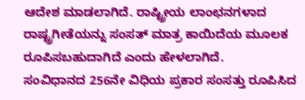ಆದೇಶ ಮಾಡಲಾಗಿದೆ. ರಾಷ್ಟ್ರೀಯ ಲಾಂಛನಗಳಾದ ರಾಷ್ಟ್ರಗೀತೆಯನ್ನು ಸಂಸತ್‌ ಮಾತ್ರ ಕಾಯಿದೆಯ ಮೂಲಕ ರೂಪಿಸಬಹುದಾಗಿದೆ ಎಂದು ಹೇಳಲಾಗಿದೆ.
ಸಂವಿಧಾನದ 256ನೇ ವಿಧಿಯ ಪ್ರಕಾರ ಸಂಸತ್ತು ರೂಪಿಸಿದ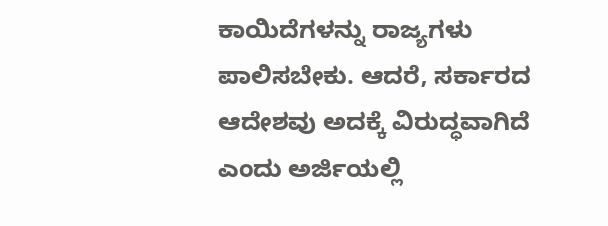ಕಾಯಿದೆಗಳನ್ನು ರಾಜ್ಯಗಳು ಪಾಲಿಸಬೇಕು. ಆದರೆ, ಸರ್ಕಾರದ ಆದೇಶವು ಅದಕ್ಕೆ ವಿರುದ್ಧವಾಗಿದೆ ಎಂದು ಅರ್ಜಿಯಲ್ಲಿ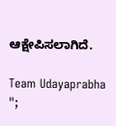ಆಕ್ಷೇಪಿಸಲಾಗಿದೆ.

Team Udayaprabha
";